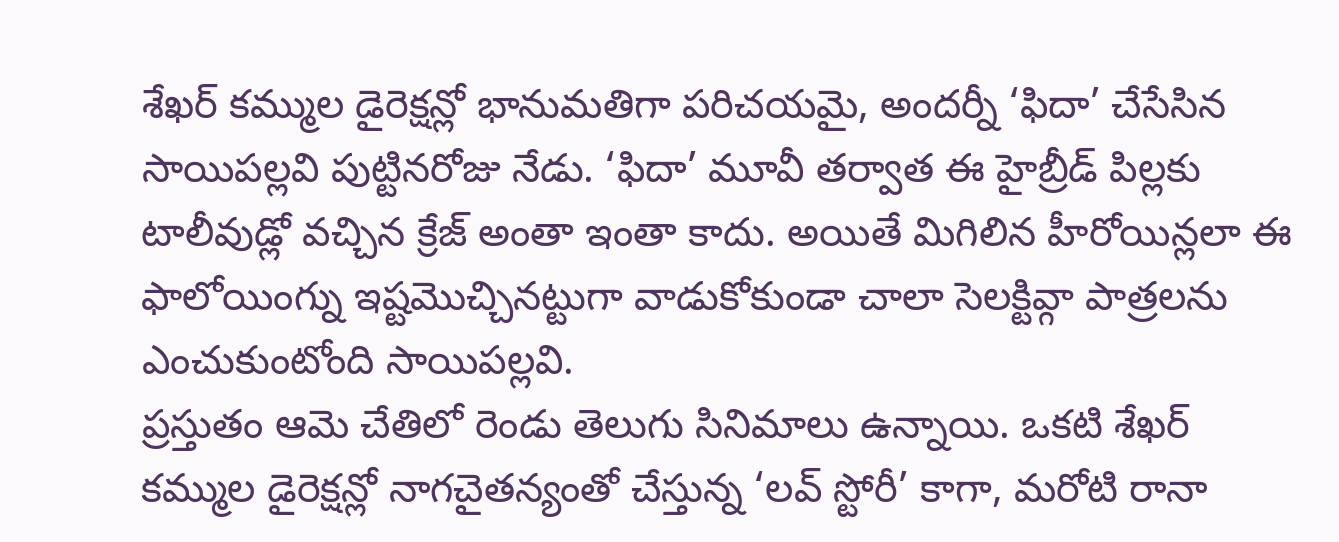శేఖర్ కమ్ముల డైరెక్షన్లో భానుమతిగా పరిచయమై, అందర్నీ ‘ఫిదా’ చేసేసిన సాయిపల్లవి పుట్టినరోజు నేడు. ‘ఫిదా’ మూవీ తర్వాత ఈ హైబ్రీడ్ పిల్లకు టాలీవుడ్లో వచ్చిన క్రేజ్ అంతా ఇంతా కాదు. అయితే మిగిలిన హీరోయిన్లలా ఈ ఫాలోయింగ్ను ఇష్టమొచ్చినట్టుగా వాడుకోకుండా చాలా సెలక్టివ్గా పాత్రలను ఎంచుకుంటోంది సాయిపల్లవి.
ప్రస్తుతం ఆమె చేతిలో రెండు తెలుగు సినిమాలు ఉన్నాయి. ఒకటి శేఖర్ కమ్ముల డైరెక్షన్లో నాగచైతన్యంతో చేస్తున్న ‘లవ్ స్టోరీ’ కాగా, మరోటి రానా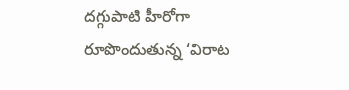దగ్గుపాటి హీరోగా రూపొందుతున్న ‘విరాట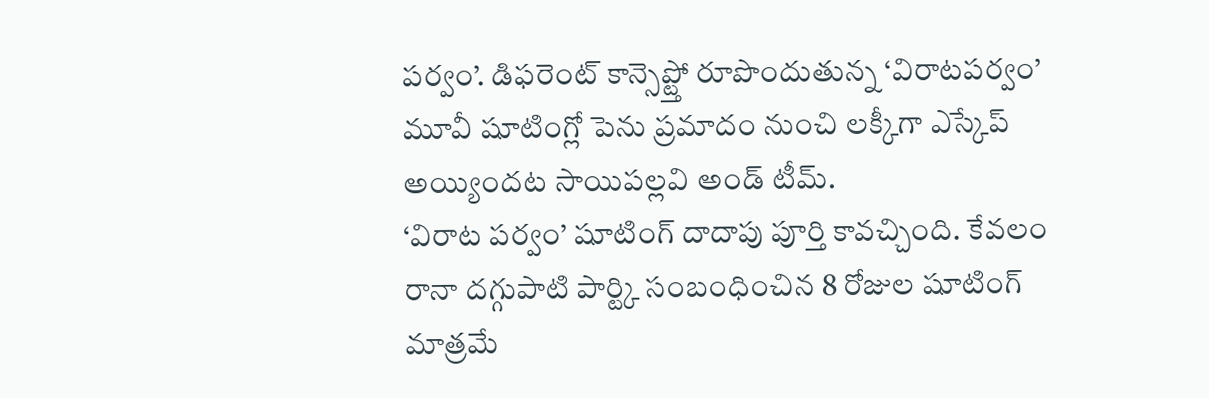పర్వం’. డిఫరెంట్ కాన్సెప్ట్తో రూపొందుతున్న ‘విరాటపర్వం’ మూవీ షూటింగ్లో పెను ప్రమాదం నుంచి లక్కీగా ఎస్కేప్ అయ్యిందట సాయిపల్లవి అండ్ టీమ్.
‘విరాట పర్వం’ షూటింగ్ దాదాపు పూర్తి కావచ్చింది. కేవలం రానా దగ్గుపాటి పార్ట్కి సంబంధించిన 8 రోజుల షూటింగ్ మాత్రమే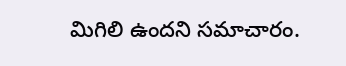మిగిలి ఉందని సమాచారం.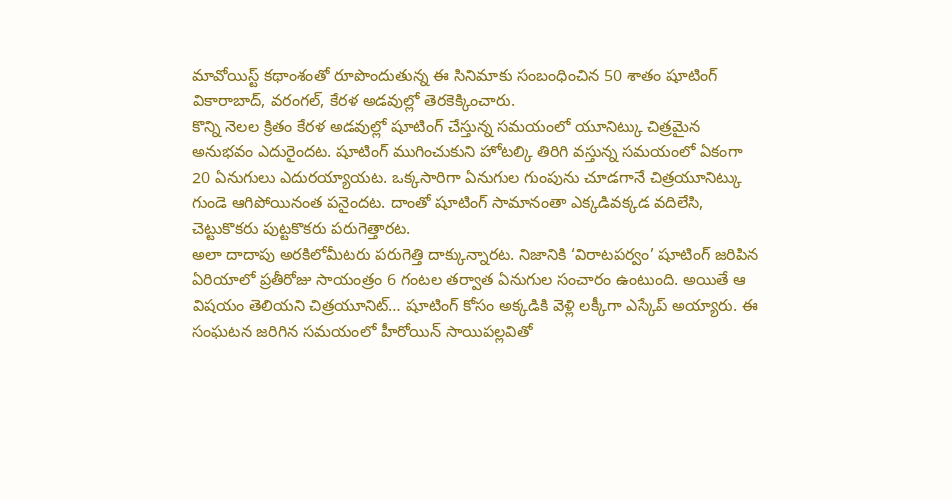మావోయిస్ట్ కథాంశంతో రూపొందుతున్న ఈ సినిమాకు సంబంధించిన 50 శాతం షూటింగ్ వికారాబాద్, వరంగల్, కేరళ అడవుల్లో తెరకెక్కించారు.
కొన్ని నెలల క్రితం కేరళ అడవుల్లో షూటింగ్ చేస్తున్న సమయంలో యూనిట్కు చిత్రమైన అనుభవం ఎదురైందట. షూటింగ్ ముగించుకుని హోటల్కి తిరిగి వస్తున్న సమయంలో ఏకంగా 20 ఏనుగులు ఎదురయ్యాయట. ఒక్కసారిగా ఏనుగుల గుంపును చూడగానే చిత్రయూనిట్కు గుండె ఆగిపోయినంత పనైందట. దాంతో షూటింగ్ సామానంతా ఎక్కడివక్కడ వదిలేసి, చెట్టుకొకరు పుట్టకొకరు పరుగెత్తారట.
అలా దాదాపు అరకిలోమీటరు పరుగెత్తి దాక్కున్నారట. నిజానికి ‘విరాటపర్వం’ షూటింగ్ జరిపిన ఏరియాలో ప్రతీరోజు సాయంత్రం 6 గంటల తర్వాత ఏనుగుల సంచారం ఉంటుంది. అయితే ఆ విషయం తెలియని చిత్రయూనిట్… షూటింగ్ కోసం అక్కడికి వెళ్లి లక్కీగా ఎస్కేప్ అయ్యారు. ఈ సంఘటన జరిగిన సమయంలో హీరోయిన్ సాయిపల్లవితో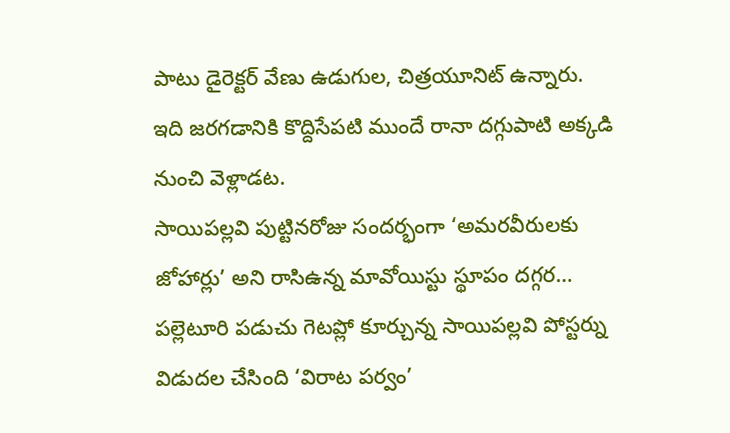పాటు డైరెక్టర్ వేణు ఉడుగుల, చిత్రయూనిట్ ఉన్నారు. ఇది జరగడానికి కొద్దిసేపటి ముందే రానా దగ్గుపాటి అక్కడి నుంచి వెళ్లాడట.
సాయిపల్లవి పుట్టినరోజు సందర్భంగా ‘అమరవీరులకు జోహార్లు’ అని రాసిఉన్న మావోయిస్టు స్థూపం దగ్గర… పల్లెటూరి పడుచు గెటప్లో కూర్చున్న సాయిపల్లవి పోస్టర్ను విడుదల చేసింది ‘విరాట పర్వం’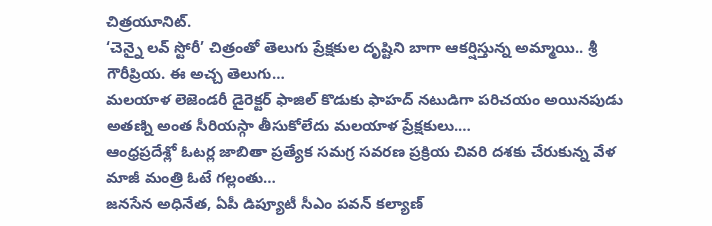చిత్రయూనిట్.
‘చెన్నై లవ్ స్టోరీ’ చిత్రంతో తెలుగు ప్రేక్షకుల దృష్టిని బాగా ఆకర్షిస్తున్న అమ్మాయి.. శ్రీ గౌరీప్రియ. ఈ అచ్చ తెలుగు…
మలయాళ లెజెండరీ డైరెక్టర్ ఫాజిల్ కొడుకు ఫాహద్ నటుడిగా పరిచయం అయినపుడు అతణ్ని అంత సీరియస్గా తీసుకోలేదు మలయాళ ప్రేక్షకులు.…
ఆంధ్రప్రదేశ్లో ఓటర్ల జాబితా ప్రత్యేక సమగ్ర సవరణ ప్రక్రియ చివరి దశకు చేరుకున్న వేళ మాజీ మంత్రి ఓటే గల్లంతు…
జనసేన అధినేత, ఏపీ డిప్యూటీ సీఎం పవన్ కల్యాణ్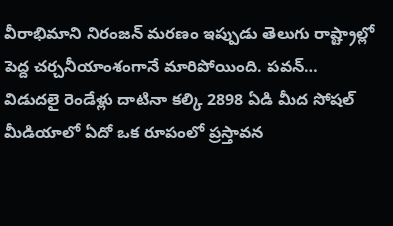వీరాభిమాని నిరంజన్ మరణం ఇప్పుడు తెలుగు రాష్ట్రాల్లో పెద్ద చర్చనీయాంశంగానే మారిపోయింది. పవన్…
విడుదలై రెండేళ్లు దాటినా కల్కి 2898 ఏడి మీద సోషల్ మీడియాలో ఏదో ఒక రూపంలో ప్రస్తావన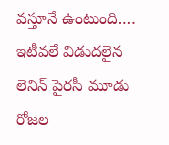వస్తూనే ఉంటుంది.…
ఇటీవలే విడుదలైన లెనిన్ పైరసీ మూడు రోజల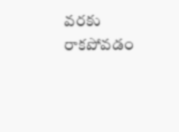వరకు రాకపోవడం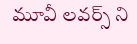మూవీ లవర్స్ ని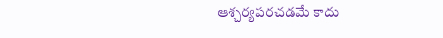ఆశ్చర్యపరచడమే కాదు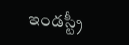ఇండస్ట్రీ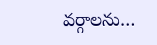వర్గాలను…